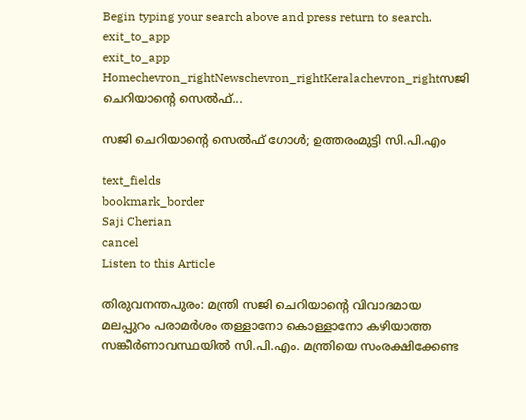Begin typing your search above and press return to search.
exit_to_app
exit_to_app
Homechevron_rightNewschevron_rightKeralachevron_rightസജി ചെറിയാന്‍റെ സെൽഫ്...

സജി ചെറിയാന്‍റെ സെൽഫ് ഗോൾ; ഉത്തരംമുട്ടി സി.പി.എം

text_fields
bookmark_border
Saji Cherian
cancel
Listen to this Article

തിരുവനന്തപുരം: മന്ത്രി സജി ചെറിയാന്‍റെ വിവാദമായ മലപ്പുറം പരാമർശം തള്ളാനോ കൊള്ളാനോ കഴിയാത്ത സങ്കീർണാവസ്ഥയിൽ സി.പി.എം. മന്ത്രിയെ സംരക്ഷിക്കേണ്ട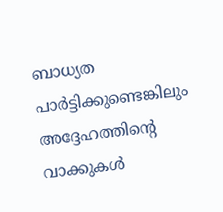ബാധ്യത പാർട്ടിക്കുണ്ടെങ്കിലും അദ്ദേഹത്തിന്റെ വാക്കുകൾ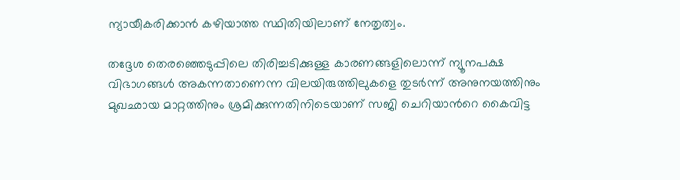ന്യായീകരിക്കാൻ കഴിയാത്ത സ്ഥിതിയിലാണ് നേതൃത്വം.

തദ്ദേശ തെരഞ്ഞെടുപ്പിലെ തിരിച്ചടിക്കുള്ള കാരണങ്ങളിലൊന്ന് ന്യൂനപക്ഷ വിഭാഗങ്ങൾ അകന്നതാണെന്ന വിലയിരുത്തിലുകളെ തുടർന്ന് അനുനയത്തിനും മുഖഛായ മാറ്റത്തിനും ശ്രമിക്കുന്നതിനിടെയാണ് സജി ചെറിയാന്‍റെ കൈവിട്ട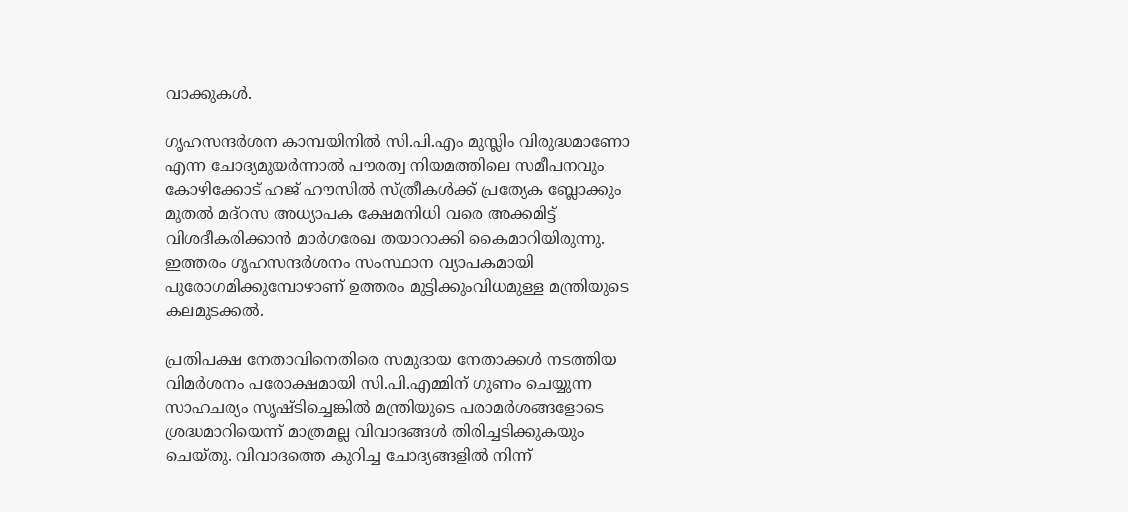വാക്കുകൾ.

ഗൃഹസന്ദർശന കാമ്പയിനിൽ സി.പി.എം മുസ്ലിം വിരുദ്ധമാണോ എന്ന ചോദ്യമുയർന്നാൽ പൗരത്വ നിയമത്തിലെ സമീപനവും കോഴിക്കോട് ഹജ് ഹൗസിൽ സ്ത്രീകൾക്ക് പ്രത്യേക ബ്ലോക്കും മുതൽ മദ്റസ അധ്യാപക ക്ഷേമനിധി വരെ അക്കമിട്ട് വിശദീകരിക്കാൻ മാർഗരേഖ തയാറാക്കി കൈമാറിയിരുന്നു. ഇത്തരം ഗൃഹസന്ദർശനം സംസ്ഥാന വ്യാപകമായി പുരോഗമിക്കുമ്പോഴാണ് ഉത്തരം മുട്ടിക്കുംവിധമുള്ള മന്ത്രിയുടെ കലമുടക്കൽ.

പ്രതിപക്ഷ നേതാവിനെതിരെ സമുദായ നേതാക്കൾ നടത്തിയ വിമർശനം പരോക്ഷമായി സി.പി.എമ്മിന് ഗുണം ചെയ്യുന്ന സാഹചര്യം സൃഷ്ടിച്ചെങ്കിൽ മന്ത്രിയുടെ പരാമർശങ്ങളോടെ ശ്രദ്ധമാറിയെന്ന് മാത്രമല്ല വിവാദങ്ങൾ തിരിച്ചടിക്കുകയും ചെയ്തു. വിവാദത്തെ കുറിച്ച ചോദ്യങ്ങളിൽ നിന്ന്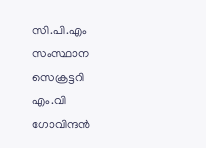സി.പി.എം സംസ്ഥാന സെക്രട്ടറി എം.വി ഗോവിന്ദൻ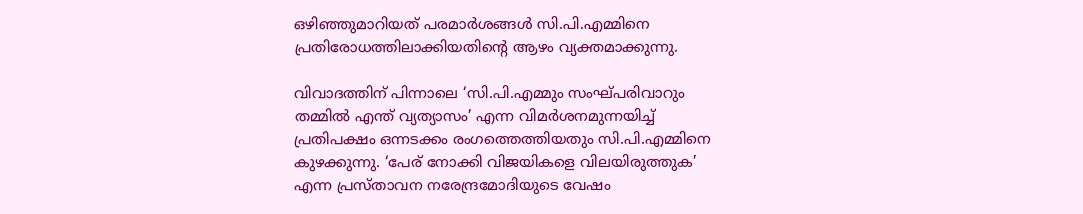ഒഴിഞ്ഞുമാറിയത് പരമാർശങ്ങൾ സി.പി.എമ്മിനെ പ്രതിരോധത്തിലാക്കിയതിന്‍റെ ആഴം വ്യക്തമാക്കുന്നു.

വിവാദത്തിന് പിന്നാലെ ‘സി.പി.എമ്മും സംഘ്പരിവാറും തമ്മില്‍ എന്ത് വ്യത്യാസം’ എന്ന വിമർശനമുന്നയിച്ച് പ്രതിപക്ഷം ഒന്നടക്കം രംഗത്തെത്തിയതും സി.പി.എമ്മിനെ കുഴക്കുന്നു. ‘പേര് നോക്കി വിജയികളെ വിലയിരുത്തുക’ എന്ന പ്രസ്താവന നരേന്ദ്രമോദിയുടെ വേഷം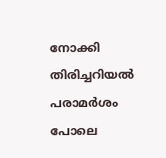നോക്കി തിരിച്ചറിയൽ പരാമർശം പോലെ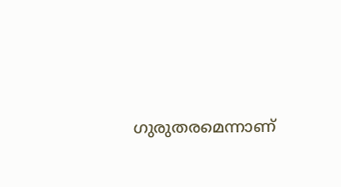ഗുരുതരമെന്നാണ്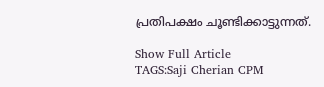പ്രതിപക്ഷം ചൂണ്ടിക്കാട്ടുന്നത്.

Show Full Article
TAGS:Saji Cherian CPM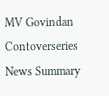MV Govindan Contoverseries
News Summary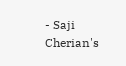- Saji Cherian's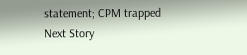statement; CPM trapped
Next Story